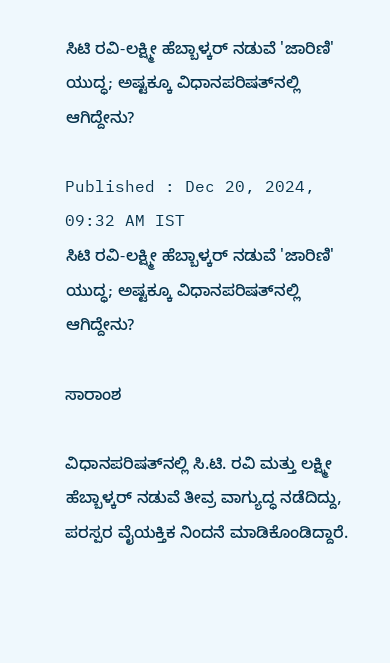ಸಿಟಿ ರವಿ-ಲಕ್ಷ್ಮೀ ಹೆಬ್ಬಾಳ್ಕರ್‌ ನಡುವೆ 'ಜಾರಿಣಿ' ಯುದ್ಧ; ಅಷ್ಟಕ್ಕೂ ವಿಧಾನಪರಿಷತ್‌ನಲ್ಲಿ ಆಗಿದ್ದೇನು?

Published : Dec 20, 2024, 09:32 AM IST
ಸಿಟಿ ರವಿ-ಲಕ್ಷ್ಮೀ ಹೆಬ್ಬಾಳ್ಕರ್‌ ನಡುವೆ 'ಜಾರಿಣಿ' ಯುದ್ಧ; ಅಷ್ಟಕ್ಕೂ ವಿಧಾನಪರಿಷತ್‌ನಲ್ಲಿ ಆಗಿದ್ದೇನು?

ಸಾರಾಂಶ

ವಿಧಾನಪರಿಷತ್‌ನಲ್ಲಿ ಸಿ.ಟಿ. ರವಿ ಮತ್ತು ಲಕ್ಷ್ಮೀ ಹೆಬ್ಬಾಳ್ಕರ್ ನಡುವೆ ತೀವ್ರ ವಾಗ್ಯುದ್ಧ ನಡೆದಿದ್ದು, ಪರಸ್ಪರ ವೈಯಕ್ತಿಕ ನಿಂದನೆ ಮಾಡಿಕೊಂಡಿದ್ದಾರೆ.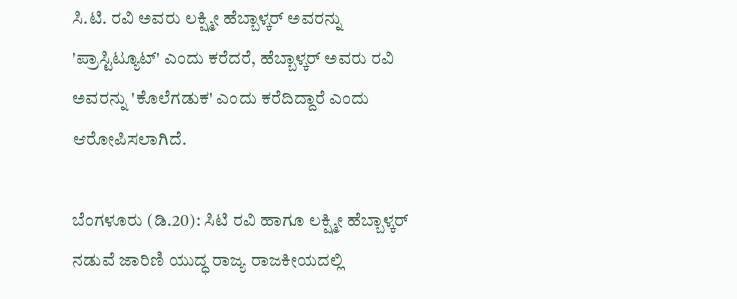ಸಿ.ಟಿ. ರವಿ ಅವರು ಲಕ್ಷ್ಮೀ ಹೆಬ್ಬಾಳ್ಕರ್ ಅವರನ್ನು 'ಪ್ರಾಸ್ಟಿಟ್ಯೂಟ್' ಎಂದು ಕರೆದರೆ, ಹೆಬ್ಬಾಳ್ಕರ್ ಅವರು ರವಿ ಅವರನ್ನು 'ಕೊಲೆಗಡುಕ' ಎಂದು ಕರೆದಿದ್ದಾರೆ ಎಂದು ಆರೋಪಿಸಲಾಗಿದೆ.

ಬೆಂಗಳೂರು (ಡಿ.20): ಸಿಟಿ ರವಿ ಹಾಗೂ ಲಕ್ಷ್ಮೀ ಹೆಬ್ಬಾಳ್ಕರ್‌ ನಡುವೆ ಜಾರಿಣಿ ಯುದ್ಧ ರಾಜ್ಯ ರಾಜಕೀಯದಲ್ಲಿ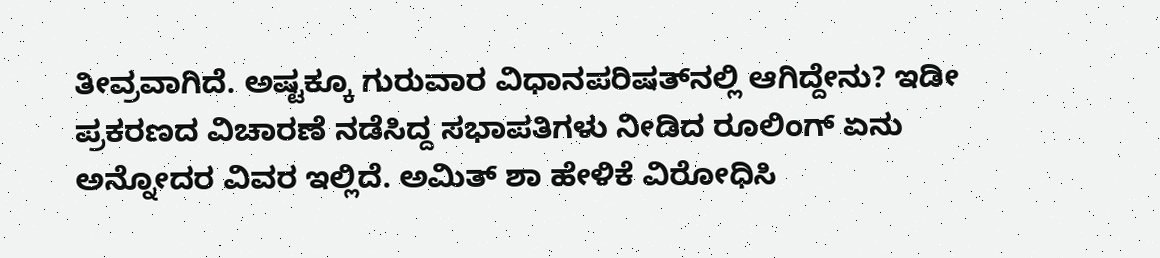ತೀವ್ರವಾಗಿದೆ. ಅಷ್ಟಕ್ಕೂ ಗುರುವಾರ ವಿಧಾನಪರಿಷತ್‌ನಲ್ಲಿ ಆಗಿದ್ದೇನು? ಇಡೀ ಪ್ರಕರಣದ ವಿಚಾರಣೆ ನಡೆಸಿದ್ದ ಸಭಾಪತಿಗಳು ನೀಡಿದ ರೂಲಿಂಗ್‌ ಏನು ಅನ್ನೋದರ ವಿವರ ಇಲ್ಲಿದೆ. ಅಮಿತ್ ಶಾ ಹೇಳಿಕೆ ವಿರೋಧಿಸಿ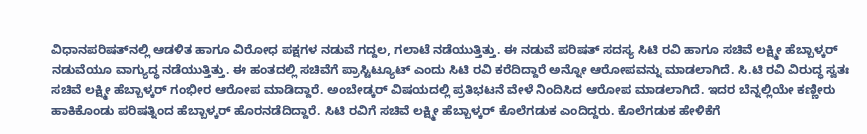ವಿಧಾನಪರಿಷತ್‌ನಲ್ಲಿ ಆಡಳಿತ ಹಾಗೂ ವಿರೋಧ ಪಕ್ಷಗಳ ನಡುವೆ ಗದ್ದಲ, ಗಲಾಟೆ ನಡೆಯುತ್ತಿತ್ತು. ಈ ನಡುವೆ ಪರಿಷತ್‌ ಸದಸ್ಯ ಸಿಟಿ ರವಿ ಹಾಗೂ ಸಚಿವೆ ಲಕ್ಷ್ಮೀ ಹೆಬ್ಬಾಳ್ಕರ್‌ ನಡುವೆಯೂ ವಾಗ್ಯುದ್ಧ ನಡೆಯುತ್ತಿತ್ತು. ಈ ಹಂತದಲ್ಲಿ ಸಚಿವೆಗೆ ಪ್ರಾಸ್ಟಿಟ್ಯೂಟ್‌ ಎಂದು ಸಿಟಿ ರವಿ ಕರೆದಿದ್ದಾರೆ ಅನ್ನೋ ಆರೋಪವನ್ನು ಮಾಡಲಾಗಿದೆ. ಸಿ.ಟಿ ರವಿ ವಿರುದ್ಧ ಸ್ವತಃ ಸಚಿವೆ ಲಕ್ಷ್ಮೀ ಹೆಬ್ಬಾಳ್ಕರ್ ಗಂಭೀರ ಆರೋಪ ಮಾಡಿದ್ದಾರೆ. ಅಂಬೇಡ್ಕರ್ ವಿಷಯದಲ್ಲಿ ಪ್ರತಿಭಟನೆ ವೇಳೆ ನಿಂದಿಸಿದ ಆರೋಪ ಮಾಡಲಾಗಿದೆ. ಇದರ ಬೆನ್ನಲ್ಲಿಯೇ ಕಣ್ಣೀರು ಹಾಕಿಕೊಂಡು ಪರಿಷತ್ನಿಂದ ಹೆಬ್ಬಾಳ್ಕರ್ ಹೊರನಡೆದಿದ್ದಾರೆ. ಸಿಟಿ ರವಿಗೆ ಸಚಿವೆ ಲಕ್ಷ್ಮೀ ಹೆಬ್ಬಾಳ್ಕರ್ ಕೊಲೆಗಡುಕ ಎಂದಿದ್ದರು. ಕೊಲೆಗಡುಕ ಹೇಳಿಕೆಗೆ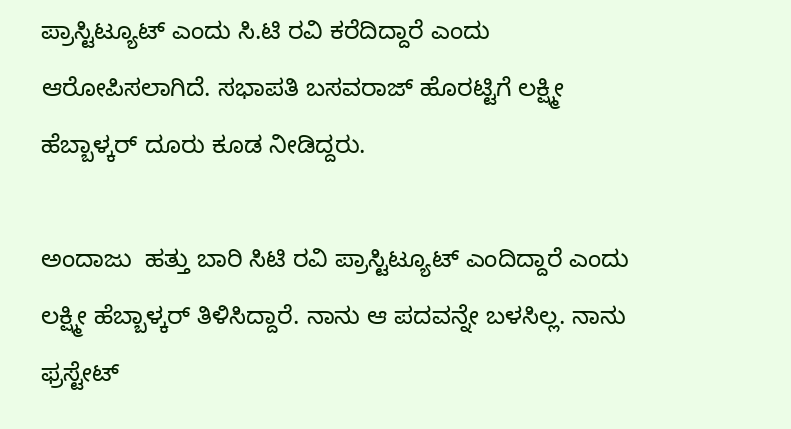ಪ್ರಾಸ್ಟಿಟ್ಯೂಟ್ ಎಂದು ಸಿ.ಟಿ ರವಿ ಕರೆದಿದ್ದಾರೆ ಎಂದು ಆರೋಪಿಸಲಾಗಿದೆ. ಸಭಾಪತಿ ಬಸವರಾಜ್ ಹೊರಟ್ಟಿಗೆ ಲಕ್ಷ್ಮೀ ಹೆಬ್ಬಾಳ್ಕರ್ ದೂರು ಕೂಡ ನೀಡಿದ್ದರು.

ಅಂದಾಜು  ಹತ್ತು ಬಾರಿ ಸಿಟಿ ರವಿ ಪ್ರಾಸ್ಟಿಟ್ಯೂಟ್ ಎಂದಿದ್ದಾರೆ ಎಂದು ಲಕ್ಷ್ಮೀ ಹೆಬ್ಬಾಳ್ಕರ್ ತಿಳಿಸಿದ್ದಾರೆ. ನಾನು ಆ ಪದವನ್ನೇ ಬಳಸಿಲ್ಲ. ನಾನು ಫ್ರಸ್ಟೇಟ್‌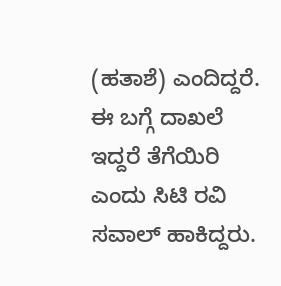(ಹತಾಶೆ) ಎಂದಿದ್ದರೆ. ಈ ಬಗ್ಗೆ ದಾಖಲೆ ಇದ್ದರೆ ತೆಗೆಯಿರಿ ಎಂದು ಸಿಟಿ ರವಿ ಸವಾಲ್‌ ಹಾಕಿದ್ದರು.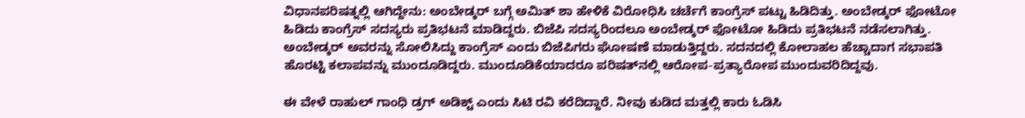ವಿಧಾನಪರಿಷತ್ನಲ್ಲಿ ಆಗಿದ್ದೇನು: ಅಂಬೇಡ್ಕರ್ ಬಗ್ಗೆ ಅಮಿತ್ ಶಾ ಹೇಳಿಕೆ ವಿರೋಧಿಸಿ ಚರ್ಚೆಗೆ ಕಾಂಗ್ರೆಸ್ ಪಟ್ಟು ಹಿಡಿದಿತ್ತು. ಅಂಬೇಡ್ಕರ್ ಫೋಟೋ ಹಿಡಿದು ಕಾಂಗ್ರೆಸ್ ಸದಸ್ಯರು ಪ್ರತಿಭಟನೆ ಮಾಡಿದ್ದರು. ಬಿಜೆಪಿ ಸದಸ್ಯರಿಂದಲೂ ಅಂಬೇಡ್ಕರ್ ಫೋಟೋ ಹಿಡಿದು ಪ್ರತಿಭಟನೆ ನಡೆಸಲಾಗಿತ್ತು. ಅಂಬೇಡ್ಕರ್ ಅವರನ್ನು ಸೋಲಿಸಿದ್ದು ಕಾಂಗ್ರೆಸ್ ಎಂದು ಬಿಜೆಪಿಗರು ಘೋಷಣೆ ಮಾಡುತ್ತಿದ್ದರು. ಸದನದಲ್ಲಿ ಕೋಲಾಹಲ ಹೆಚ್ಚಾದಾಗ ಸಭಾಪತಿ ಹೊರಟ್ಟಿ ಕಲಾಪವನ್ನು ಮುಂದೂಡಿದ್ದರು. ಮುಂದೂಡಿಕೆಯಾದರೂ ಪರಿಷತ್‌ನಲ್ಲಿ ಆರೋಪ-ಪ್ರತ್ಯಾರೋಪ ಮುಂದುವರಿದಿದ್ದವು.

ಈ ವೇಳೆ ರಾಹುಲ್ ಗಾಂಧಿ ಡ್ರಗ್ ಅಡಿಕ್ಟ್ ಎಂದು ಸಿಟಿ ರವಿ ಕರೆದಿದ್ದಾರೆ. ನೀವು ಕುಡಿದ ಮತ್ತಲ್ಲಿ ಕಾರು ಓಡಿಸಿ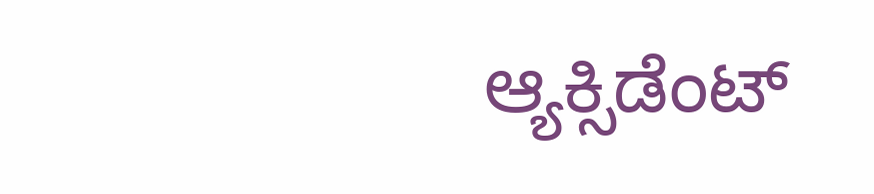ಆ್ಯಕ್ಸಿಡೆಂಟ್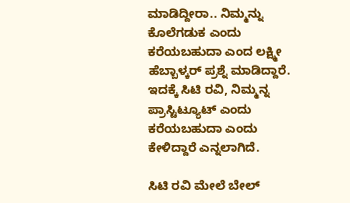ಮಾಡಿದ್ದೀರಾ.. ನಿಮ್ಮನ್ನು ಕೊಲೆಗಡುಕ ಎಂದು ಕರೆಯಬಹುದಾ ಎಂದ ಲಕ್ಷ್ಮೀ ಹೆಬ್ಬಾಳ್ಕರ್ ಪ್ರಶ್ನೆ ಮಾಡಿದ್ದಾರೆ. ಇದಕ್ಕೆ ಸಿಟಿ ರವಿ, ನಿಮ್ಮನ್ನ ಪ್ರಾಸ್ಟಿಟ್ಯೂಟ್ ಎಂದು ಕರೆಯಬಹುದಾ ಎಂದು ಕೇಳಿದ್ದಾರೆ ಎನ್ನಲಾಗಿದೆ.

ಸಿಟಿ ರವಿ ಮೇಲೆ ಬೇಲ್‌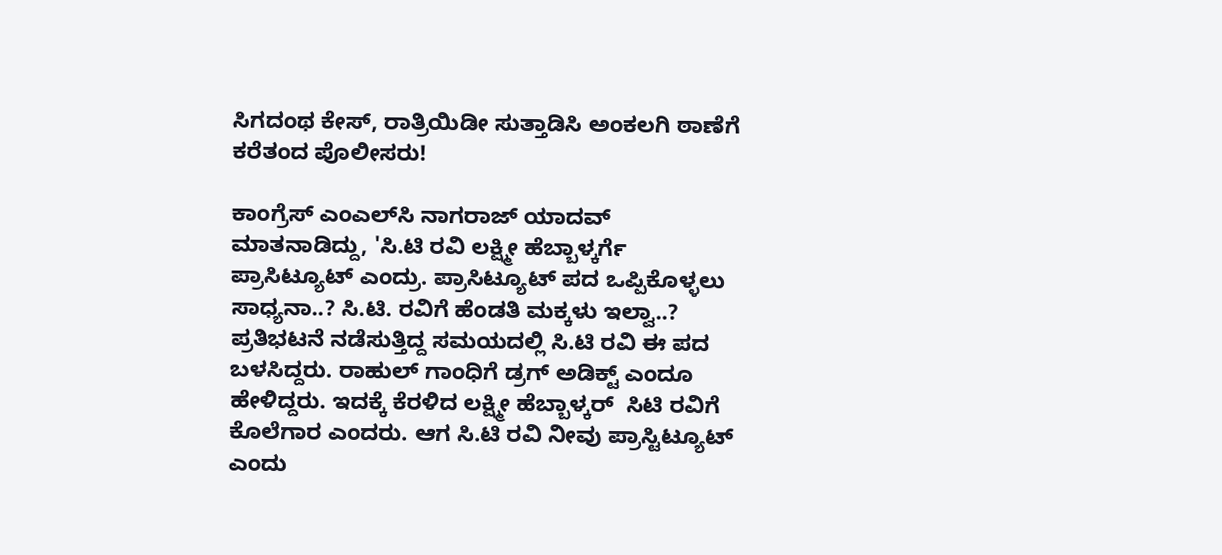ಸಿಗದಂಥ ಕೇಸ್‌, ರಾತ್ರಿಯಿಡೀ ಸುತ್ತಾಡಿಸಿ ಅಂಕಲಗಿ ಠಾಣೆಗೆ ಕರೆತಂದ ಪೊಲೀಸರು!

ಕಾಂಗ್ರೆಸ್‌ ಎಂಎಲ್‌ಸಿ ನಾಗರಾಜ್‌ ಯಾದವ್‌ ಮಾತನಾಡಿದ್ದು, 'ಸಿ.ಟಿ ರವಿ ಲಕ್ಷ್ಮೀ ಹೆಬ್ಬಾಳ್ಕರ್ಗೆ ಪ್ರಾಸಿಟ್ಯೂಟ್ ಎಂದ್ರು. ಪ್ರಾಸಿಟ್ಯೂಟ್ ಪದ ಒಪ್ಪಿಕೊಳ್ಳಲು ಸಾಧ್ಯನಾ..? ಸಿ.ಟಿ. ರವಿಗೆ ಹೆಂಡತಿ ಮಕ್ಕಳು ಇಲ್ವಾ..? ಪ್ರತಿಭಟನೆ ನಡೆಸುತ್ತಿದ್ದ ಸಮಯದಲ್ಲಿ ಸಿ.ಟಿ ರವಿ ಈ ಪದ ಬಳಸಿದ್ದರು. ರಾಹುಲ್‌ ಗಾಂಧಿಗೆ ಡ್ರಗ್ ಅಡಿಕ್ಟ್ ಎಂದೂ ಹೇಳಿದ್ದರು. ಇದಕ್ಕೆ ಕೆರಳಿದ ಲಕ್ಷ್ಮೀ ಹೆಬ್ಬಾಳ್ಕರ್  ಸಿಟಿ ರವಿಗೆ ಕೊಲೆಗಾರ ಎಂದರು. ಆಗ ಸಿ.ಟಿ ರವಿ ನೀವು ಪ್ರಾಸ್ಟಿಟ್ಯೂಟ್ ಎಂದು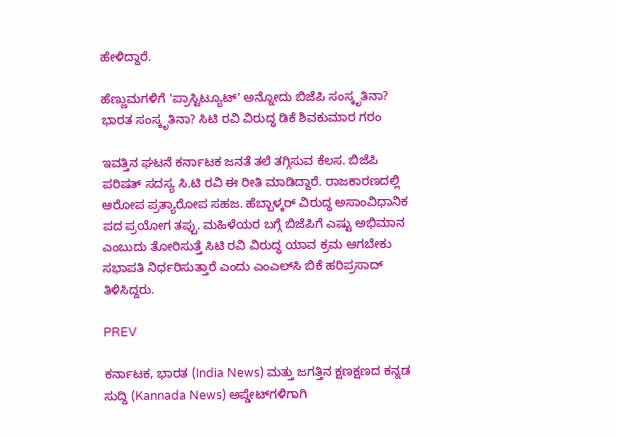ಹೇಳಿದ್ದಾರೆ.

ಹೆಣ್ಣುಮಗಳಿಗೆ 'ಪ್ರಾಸ್ಟಿಟ್ಯೂಟ್' ಅನ್ನೋದು ಬಿಜೆಪಿ ಸಂಸ್ಕೃತಿನಾ? ಭಾರತ ಸಂಸ್ಕೃತಿನಾ? ಸಿಟಿ ರವಿ ವಿರುದ್ಧ ಡಿಕೆ ಶಿವಕುಮಾರ ಗರಂ

ಇವತ್ತಿನ ಘಟನೆ ಕರ್ನಾಟಕ ಜನತೆ ತಲೆ ತಗ್ಗಿಸುವ ಕೆಲಸ. ಬಿಜೆಪಿ ಪರಿಷತ್ ಸದಸ್ಯ ಸಿ.ಟಿ ರವಿ ಈ ರೀತಿ ಮಾಡಿದ್ದಾರೆ. ರಾಜಕಾರಣದಲ್ಲಿ ಆರೋಪ ಪ್ರತ್ಯಾರೋಪ ಸಹಜ. ಹೆಬ್ಬಾಳ್ಕರ್ ವಿರುದ್ಧ ಅಸಾಂವಿಧಾನಿಕ ಪದ ಪ್ರಯೋಗ ತಪ್ಪು. ಮಹಿಳೆಯರ ಬಗ್ಗೆ ಬಿಜೆಪಿಗೆ ಎಷ್ಟು ಅಭಿಮಾನ ಎಂಬುದು ತೋರಿಸುತ್ತೆ ಸಿಟಿ ರವಿ ವಿರುದ್ಧ ಯಾವ ಕ್ರಮ ಆಗಬೇಕು ಸಭಾಪತಿ ನಿರ್ಧರಿಸುತ್ತಾರೆ ಎಂದು ಎಂಎಲ್‌ಸಿ ಬಿಕೆ ಹರಿಪ್ರಸಾದ್‌ ತಿಳಿಸಿದ್ದರು.

PREV

ಕರ್ನಾಟಕ, ಭಾರತ (India News) ಮತ್ತು ಜಗತ್ತಿನ ಕ್ಷಣಕ್ಷಣದ ಕನ್ನಡ ಸುದ್ದಿ (Kannada News) ಅಪ್ಡೇಟ್‌ಗಳಿಗಾಗಿ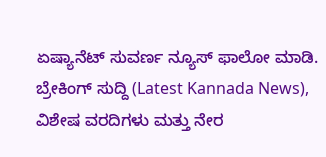ಏಷ್ಯಾನೆಟ್ ಸುವರ್ಣ ನ್ಯೂಸ್‌ ಫಾಲೋ ಮಾಡಿ. ಬ್ರೇಕಿಂಗ್ ಸುದ್ದಿ (Latest Kannada News), ವಿಶೇಷ ವರದಿಗಳು ಮತ್ತು ನೇರ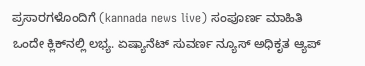ಪ್ರಸಾರಗಳೊಂದಿಗೆ (kannada news live) ಸಂಪೂರ್ಣ ಮಾಹಿತಿ ಒಂದೇ ಕ್ಲಿಕ್‌ನಲ್ಲಿ ಲಭ್ಯ. ಏಷ್ಯಾನೆಟ್ ಸುವರ್ಣ ನ್ಯೂಸ್ ಅಧಿಕೃತ ಆ್ಯಪ್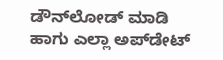ಡೌನ್‌ಲೋಡ್ ಮಾಡಿ ಹಾಗು ಎಲ್ಲಾ ಅಪ್‌ಡೇಟ್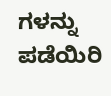ಗಳನ್ನು ಪಡೆಯಿರಿ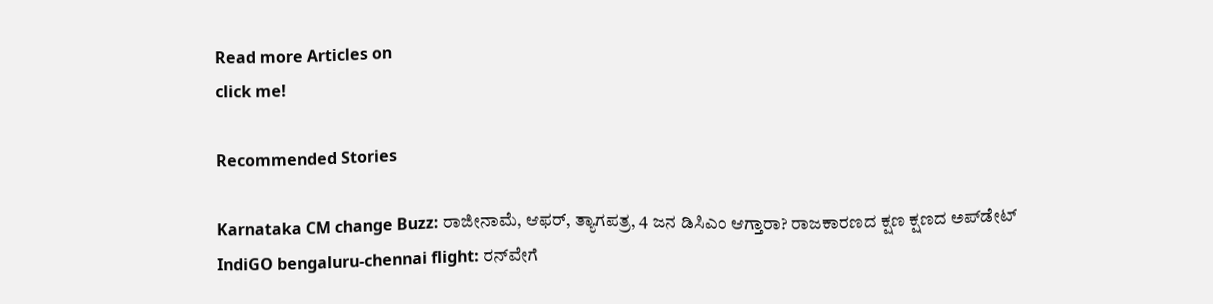Read more Articles on
click me!

Recommended Stories

Karnataka CM change Buzz: ರಾಜೀನಾಮೆ, ಆಫರ್, ತ್ಯಾಗಪತ್ರ, 4 ಜನ ಡಿಸಿಎಂ ಆಗ್ತಾರಾ? ರಾಜಕಾರಣದ ಕ್ಷಣ ಕ್ಷಣದ ಅಪ್‌ಡೇಟ್
IndiGO bengaluru-chennai flight: ರನ್‌ವೇಗೆ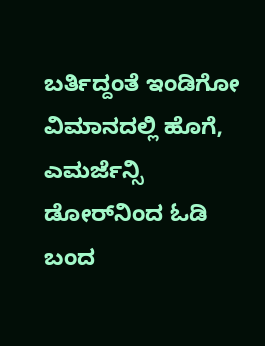ಬರ್ತಿದ್ದಂತೆ ಇಂಡಿಗೋ ವಿಮಾನದಲ್ಲಿ ಹೊಗೆ, ಎಮರ್ಜೆನ್ಸಿ ಡೋರ್‌ನಿಂದ ಓಡಿ ಬಂದ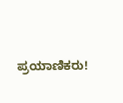ಪ್ರಯಾಣಿಕರು!